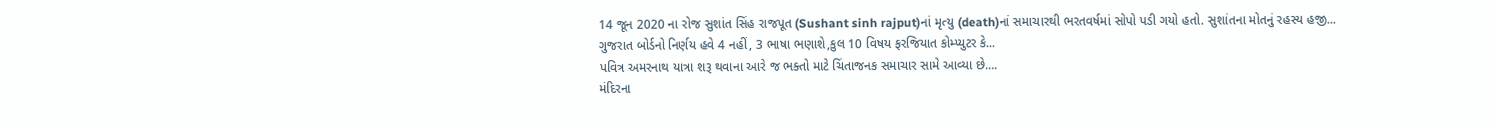14 જૂન 2020 ના રોજ સુશાંત સિંહ રાજપૂત (Sushant sinh rajput)નાં મૃત્યુ (death)નાં સમાચારથી ભરતવર્ષમાં સોપો પડી ગયો હતો. સુશાંતના મોતનું રહસ્ય હજી...
ગુજરાત બોર્ડનો નિર્ણય હવે 4 નહીં, 3 ભાષા ભણાશે,કુલ 10 વિષય ફરજિયાત કોમ્પ્યુટર કે...
પવિત્ર અમરનાથ યાત્રા શરૂ થવાના આરે જ ભક્તો માટે ચિંતાજનક સમાચાર સામે આવ્યા છે....
મંદિરના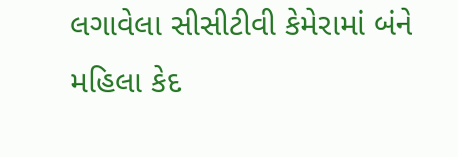લગાવેલા સીસીટીવી કેમેરામાં બંને મહિલા કેદ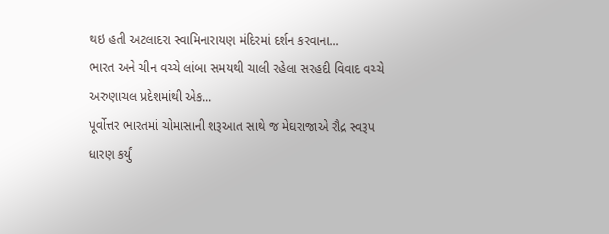થઇ હતી અટલાદરા સ્વામિનારાયણ મંદિરમાં દર્શન કરવાના...
ભારત અને ચીન વચ્ચે લાંબા સમયથી ચાલી રહેલા સરહદી વિવાદ વચ્ચે અરુણાચલ પ્રદેશમાંથી એક...
પૂર્વોત્તર ભારતમાં ચોમાસાની શરૂઆત સાથે જ મેઘરાજાએ રૌદ્ર સ્વરૂપ ધારણ કર્યું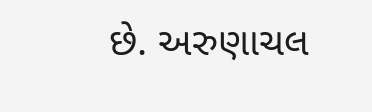છે. અરુણાચલ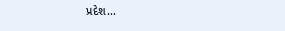પ્રદેશ...